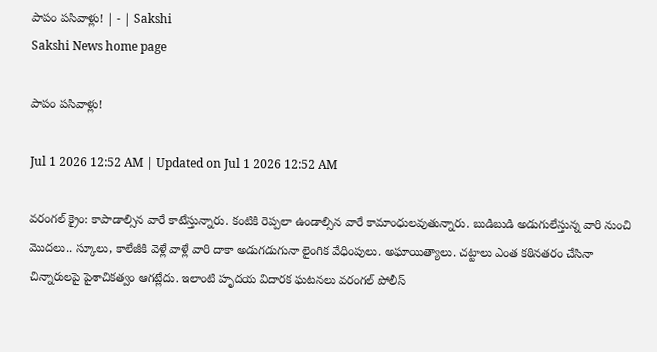పాపం పసివాళ్లు! | - | Sakshi
Sakshi News home page

పాపం పసివాళ్లు!

Jul 1 2026 12:52 AM | Updated on Jul 1 2026 12:52 AM

వరంగల్‌ క్రైం: కాపాడాల్సిన వారే కాటేస్తున్నారు. కంటికి రెప్పలా ఉండాల్సిన వారే కామాంధులవుతున్నారు. బుడిబుడి అడుగులేస్తున్న వారి నుంచి మొదలు.. స్కూలు, కాలేజీకి వెళ్లే వాళ్లే వారి దాకా అడుగడుగునా లైంగిక వేధింపులు. అఘాయిత్యాలు. చట్టాలు ఎంత కఠినతరం చేసినా చిన్నారులపై పైశాచికత్వం ఆగట్లేదు. ఇలాంటి హృదయ విదారక ఘటనలు వరంగల్‌ పోలీస్‌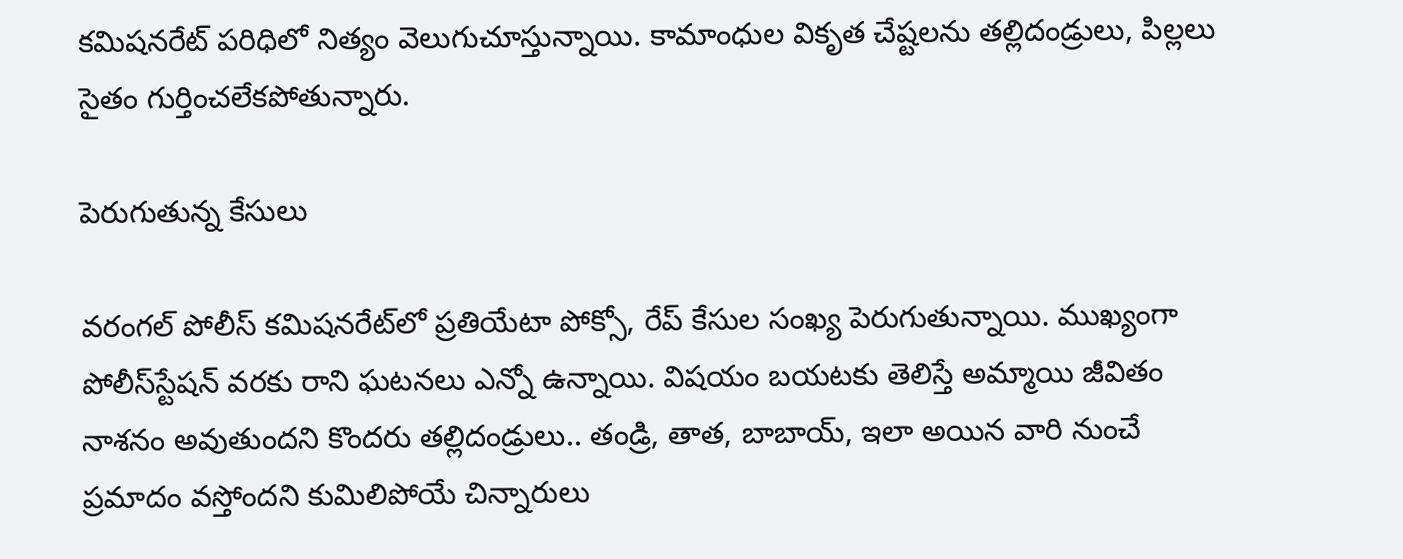కమిషనరేట్‌ పరిధిలో నిత్యం వెలుగుచూస్తున్నాయి. కామాంధుల వికృత చేష్టలను తల్లిదండ్రులు, పిల్లలు సైతం గుర్తించలేకపోతున్నారు.

పెరుగుతున్న కేసులు

వరంగల్‌ పోలీస్‌ కమిషనరేట్‌లో ప్రతియేటా పోక్సో, రేప్‌ కేసుల సంఖ్య పెరుగుతున్నాయి. ముఖ్యంగా పోలీస్‌స్టేషన్‌ వరకు రాని ఘటనలు ఎన్నో ఉన్నాయి. విషయం బయటకు తెలిస్తే అమ్మాయి జీవితం నాశనం అవుతుందని కొందరు తల్లిదండ్రులు.. తండ్రి, తాత, బాబాయ్‌, ఇలా అయిన వారి నుంచే ప్రమాదం వస్తోందని కుమిలిపోయే చిన్నారులు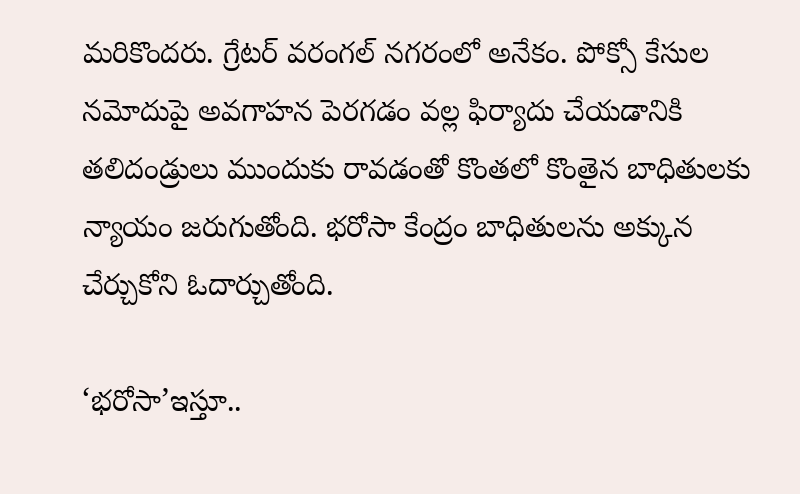మరికొందరు. గ్రేటర్‌ వరంగల్‌ నగరంలో అనేకం. పోక్సో కేసుల నమోదుపై అవగాహన పెరగడం వల్ల ఫిర్యాదు చేయడానికి తలిదండ్రులు ముందుకు రావడంతో కొంతలో కొంతైన బాధితులకు న్యాయం జరుగుతోంది. భరోసా కేంద్రం బాధితులను అక్కున చేర్చుకోని ఓదార్చుతోంది.

‘భరోసా’ఇస్తూ..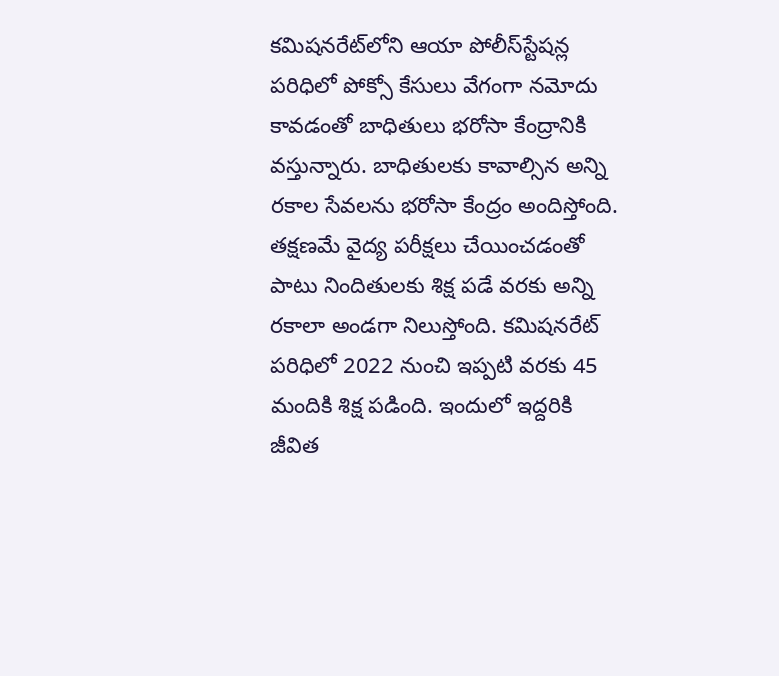కమిషనరేట్‌లోని ఆయా పోలీస్‌స్టేషన్ల పరిధిలో పోక్సో కేసులు వేగంగా నమోదు కావడంతో బాధితులు భరోసా కేంద్రానికి వస్తున్నారు. బాధితులకు కావాల్సిన అన్ని రకాల సేవలను భరోసా కేంద్రం అందిస్తోంది. తక్షణమే వైద్య పరీక్షలు చేయించడంతో పాటు నిందితులకు శిక్ష పడే వరకు అన్ని రకాలా అండగా నిలుస్తోంది. కమిషనరేట్‌ పరిధిలో 2022 నుంచి ఇప్పటి వరకు 45 మందికి శిక్ష పడింది. ఇందులో ఇద్దరికి జీవిత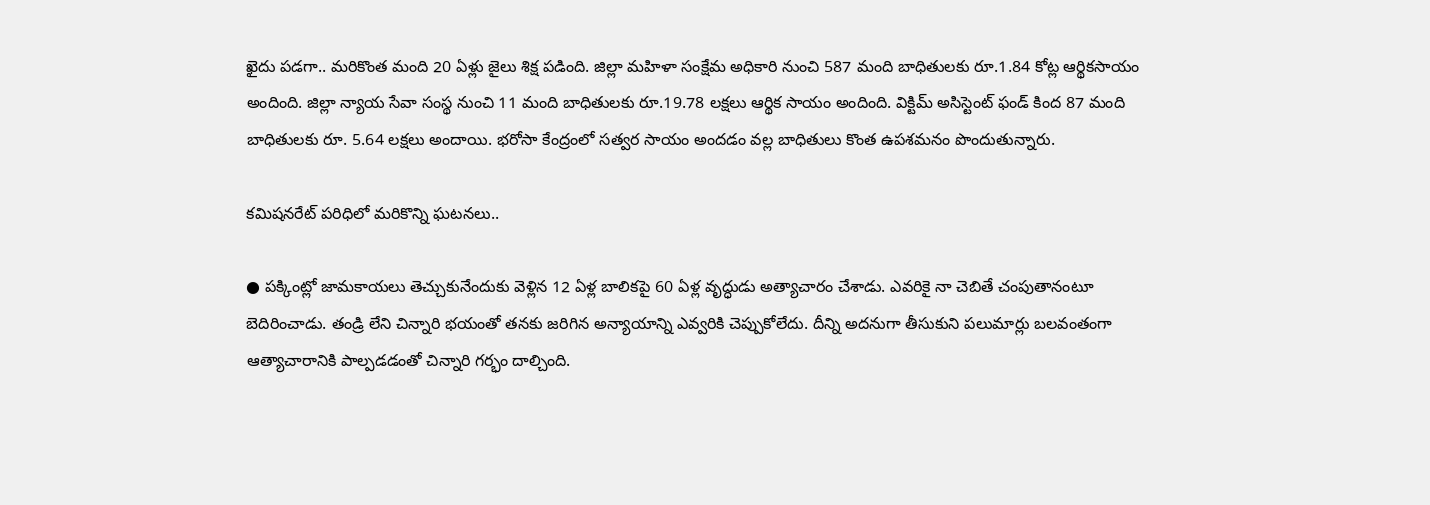ఖైదు పడగా.. మరికొంత మంది 20 ఏళ్లు జైలు శిక్ష పడింది. జిల్లా మహిళా సంక్షేమ అధికారి నుంచి 587 మంది బాధితులకు రూ.1.84 కోట్ల ఆర్థికసాయం అందింది. జిల్లా న్యాయ సేవా సంస్థ నుంచి 11 మంది బాధితులకు రూ.19.78 లక్షలు ఆర్థిక సాయం అందింది. విక్టిమ్‌ అసిస్టెంట్‌ ఫండ్‌ కింద 87 మంది బాధితులకు రూ. 5.64 లక్షలు అందాయి. భరోసా కేంద్రంలో సత్వర సాయం అందడం వల్ల బాధితులు కొంత ఉపశమనం పొందుతున్నారు.

కమిషనరేట్‌ పరిధిలో మరికొన్ని ఘటనలు..

● పక్కింట్లో జామకాయలు తెచ్చుకునేందుకు వెళ్లిన 12 ఏళ్ల బాలికపై 60 ఏళ్ల వృద్ధుడు అత్యాచారం చేశాడు. ఎవరికై నా చెబితే చంపుతానంటూ బెదిరించాడు. తండ్రి లేని చిన్నారి భయంతో తనకు జరిగిన అన్యాయాన్ని ఎవ్వరికి చెప్పుకోలేదు. దీన్ని అదనుగా తీసుకుని పలుమార్లు బలవంతంగా ఆత్యాచారానికి పాల్పడడంతో చిన్నారి గర్భం దాల్చింది.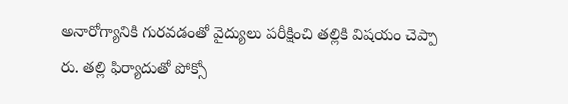అనారోగ్యానికి గురవడంతో వైద్యులు పరీక్షించి తల్లికి విషయం చెప్పా రు. తల్లి ఫిర్యాదుతో పోక్సో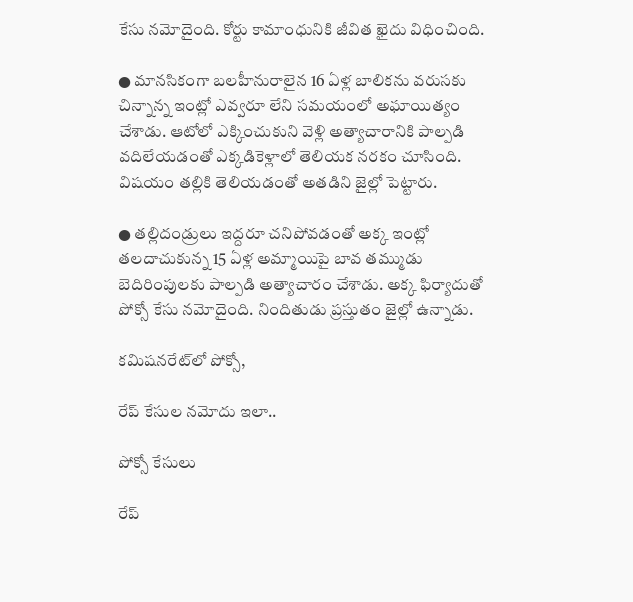కేసు నమోదైంది. కోర్టు కామాంధునికి జీవిత ఖైదు విధించింది.

● మానసికంగా బలహీనురాలైన 16 ఏళ్ల బాలికను వరుసకు చిన్నాన్న ఇంట్లో ఎవ్వరూ లేని సమయంలో అఘాయిత్యం చేశాడు. ఆటోలో ఎక్కించుకుని వెళ్లి అత్యాచారానికి పాల్పడి వదిలేయడంతో ఎక్కడికెళ్లాలో తెలియక నరకం చూసింది. విషయం తల్లికి తెలియడంతో అతడిని జైల్లో పెట్టారు.

● తల్లిదండ్రులు ఇద్దరూ చనిపోవడంతో అక్క ఇంట్లో తలదాచుకున్న 15 ఏళ్ల అమ్మాయిపై బావ తమ్ముడు బెదిరింపులకు పాల్పడి అత్యాచారం చేశాడు. అక్క ఫిర్యాదుతో పోక్సో కేసు నమోదైంది. నిందితుడు ప్రస్తుతం జైల్లో ఉన్నాడు.

కమిషనరేట్‌లో పోక్సో,

రేప్‌ కేసుల నమోదు ఇలా..

పోక్సో కేసులు

రేప్‌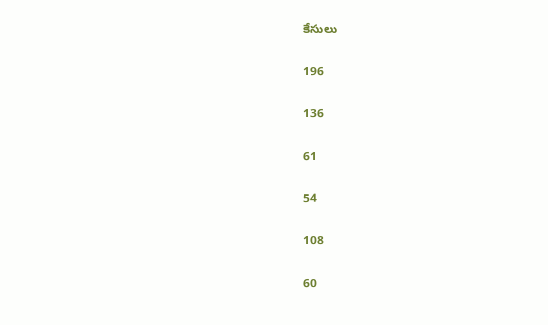కేసులు

196

136

61

54

108

60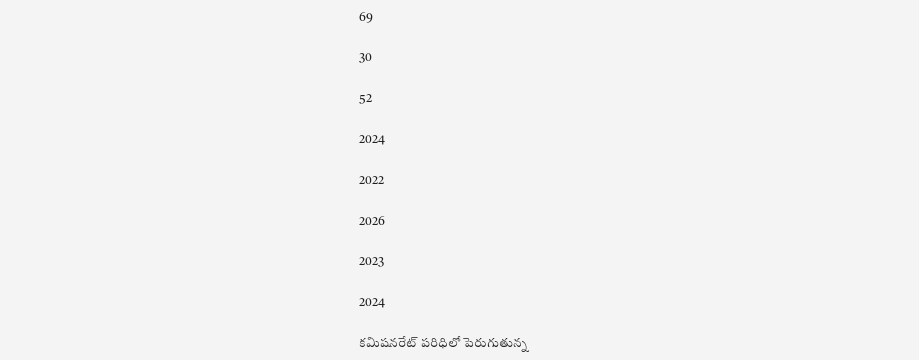69

30

52

2024

2022

2026

2023

2024

కమిషనరేట్‌ పరిధిలో పెరుగుతున్న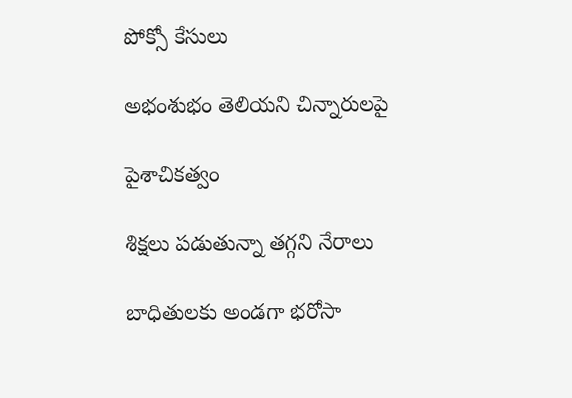పోక్సో కేసులు

అభంశుభం తెలియని చిన్నారులపై

పైశాచికత్వం

శిక్షలు పడుతున్నా తగ్గని నేరాలు

బాధితులకు అండగా భరోసా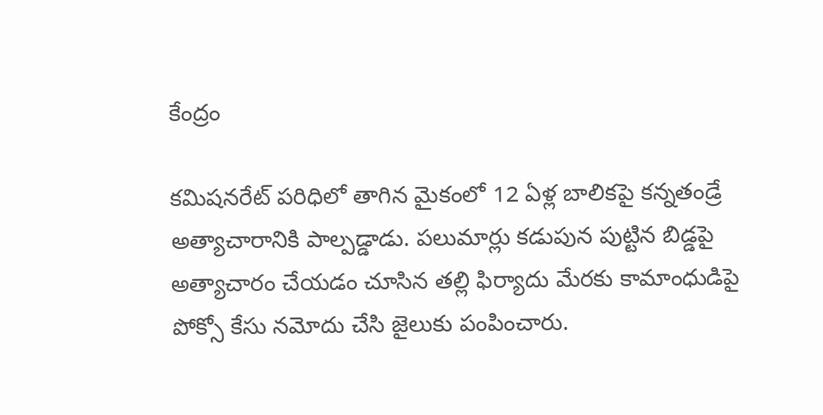కేంద్రం

కమిషనరేట్‌ పరిధిలో తాగిన మైకంలో 12 ఏళ్ల బాలికపై కన్నతండ్రే అత్యాచారానికి పాల్పడ్డాడు. పలుమార్లు కడుపున పుట్టిన బిడ్డపై అత్యాచారం చేయడం చూసిన తల్లి ఫిర్యాదు మేరకు కామాంధుడిపై పోక్సో కేసు నమోదు చేసి జైలుకు పంపించారు.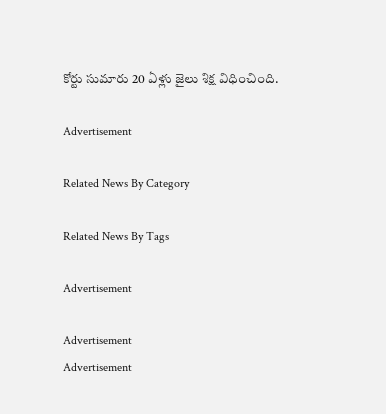కోర్టు సుమారు 20 ఏళ్లు జైలు శిక్ష విధించింది.

Advertisement

Related News By Category

Related News By Tags

Advertisement

Advertisement
Advertisement